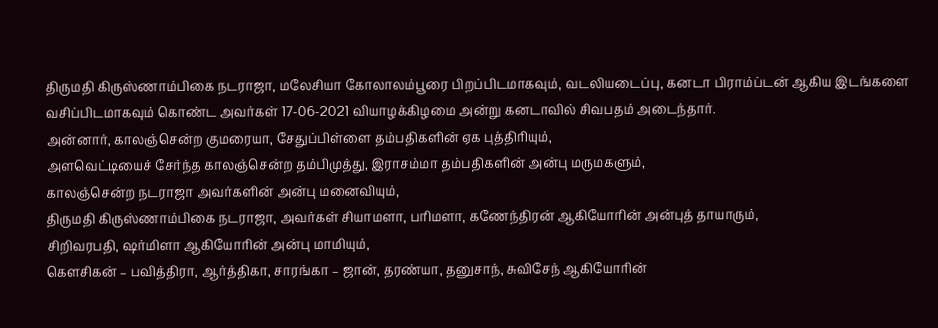திருமதி கிருஸ்ணாம்பிகை நடராஜா, மலேசியா கோலாலம்பூரை பிறப்பிடமாகவும், வடலியடைப்பு, கனடா பிராம்ப்டன் ஆகிய இடங்களை வசிப்பிடமாகவும் கொண்ட அவர்கள் 17-06-2021 வியாழக்கிழமை அன்று கனடாவில் சிவபதம் அடைந்தார்.
அன்னார், காலஞ்சென்ற குமரையா, சேதுப்பிள்ளை தம்பதிகளின் ஏக புத்திரியும்,
அளவெட்டியைச் சேர்ந்த காலஞ்சென்ற தம்பிமுத்து, இராசம்மா தம்பதிகளின் அன்பு மருமகளும்,
காலஞ்சென்ற நடராஜா அவர்களின் அன்பு மனைவியும்,
திருமதி கிருஸ்ணாம்பிகை நடராஜா, அவர்கள் சியாமளா, பரிமளா, கணேந்திரன் ஆகியோரின் அன்புத் தாயாரும்,
சிறிவரபதி, ஷர்மிளா ஆகியோரின் அன்பு மாமியும்,
கெளசிகன் – பவித்திரா, ஆர்த்திகா, சாரங்கா – ஜான், தரண்யா, தனுசாந், சுவிசேந் ஆகியோரின்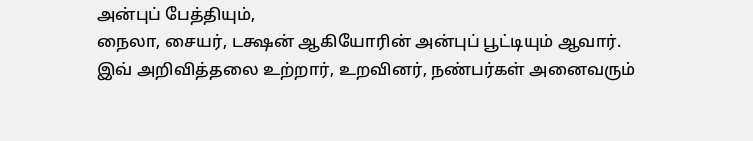அன்புப் பேத்தியும்,
நைலா, சையர், டக்ஷன் ஆகியோரின் அன்புப் பூட்டியும் ஆவார்.
இவ் அறிவித்தலை உற்றார், உறவினர், நண்பர்கள் அனைவரும்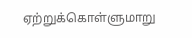ஏற்றுக்கொள்ளுமாறு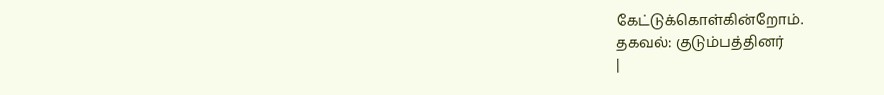கேட்டுக்கொள்கின்றோம்.
தகவல்: குடும்பத்தினர்
|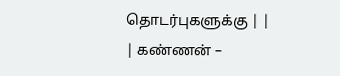தொடர்புகளுக்கு | |
| கண்ணன் –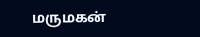மருமகன்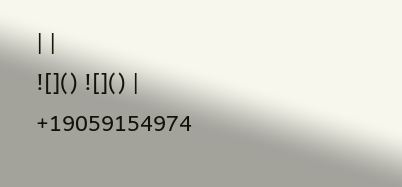| |
![]() ![]() | +19059154974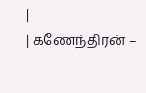|
| கணேந்திரன் –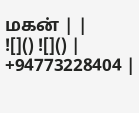மகன் | |
![]() ![]() | +94773228404 |